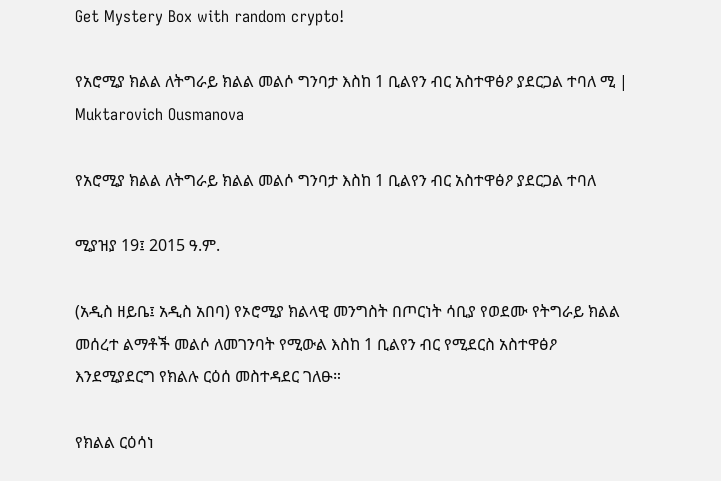Get Mystery Box with random crypto!

የአሮሚያ ክልል ለትግራይ ክልል መልሶ ግንባታ እስከ 1 ቢልየን ብር አስተዋፅዖ ያደርጋል ተባለ ሚ | Muktarovich Ousmanova

የአሮሚያ ክልል ለትግራይ ክልል መልሶ ግንባታ እስከ 1 ቢልየን ብር አስተዋፅዖ ያደርጋል ተባለ

ሚያዝያ 19፤ 2015 ዓ.ም.

(አዲስ ዘይቤ፤ አዲስ አበባ) የኦሮሚያ ክልላዊ መንግስት በጦርነት ሳቢያ የወደሙ የትግራይ ክልል መሰረተ ልማቶች መልሶ ለመገንባት የሚውል እስከ 1 ቢልየን ብር የሚደርስ አስተዋፅዖ እንደሚያደርግ የክልሉ ርዕሰ መስተዳደር ገለፁ።

የክልል ርዕሳነ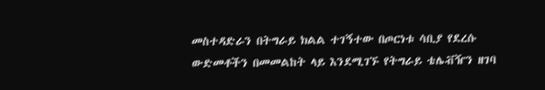መስተዳድራን በትግራይ ክልል ተገኝተው በጦርነቱ ሳቢያ የደረሱ ውድመቶችን በመመልከት ላይ እንደሚገኙ የትግራይ ቴሌቭዥን ዘገባ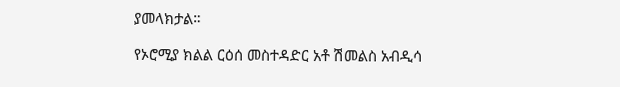ያመላክታል።

የኦሮሚያ ክልል ርዕሰ መስተዳድር አቶ ሽመልስ አብዲሳ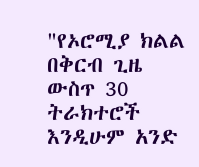"የኦሮሚያ ክልል በቅርብ ጊዜ ውስጥ 30 ትራክተሮች እንዲሁም አንድ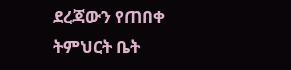ደረጃውን የጠበቀ ትምህርት ቤት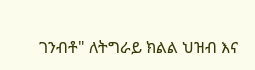ገንብቶ" ለትግራይ ክልል ህዝብ እና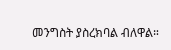መንግስት ያስረክባል ብለዋል።